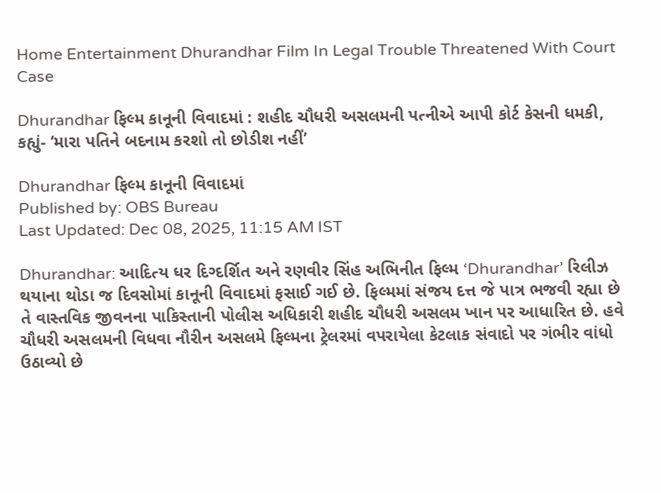Home Entertainment Dhurandhar Film In Legal Trouble Threatened With Court Case

Dhurandhar ફિલ્મ કાનૂની વિવાદમાં : શહીદ ચૌધરી અસલમની પત્નીએ આપી કોર્ટ કેસની ધમકી, કહ્યું- ‘મારા પતિને બદનામ કરશો તો છોડીશ નહીં’

Dhurandhar ફિલ્મ કાનૂની વિવાદમાં
Published by: OBS Bureau
Last Updated: Dec 08, 2025, 11:15 AM IST

Dhurandhar: આદિત્ય ધર દિગ્દર્શિત અને રણવીર સિંહ અભિનીત ફિલ્મ ‘Dhurandhar’ રિલીઝ થયાના થોડા જ દિવસોમાં કાનૂની વિવાદમાં ફસાઈ ગઈ છે. ફિલ્મમાં સંજય દત્ત જે પાત્ર ભજવી રહ્યા છે તે વાસ્તવિક જીવનના પાકિસ્તાની પોલીસ અધિકારી શહીદ ચૌધરી અસલમ ખાન પર આધારિત છે. હવે ચૌધરી અસલમની વિધવા નૌરીન અસલમે ફિલ્મના ટ્રેલરમાં વપરાયેલા કેટલાક સંવાદો પર ગંભીર વાંધો ઉઠાવ્યો છે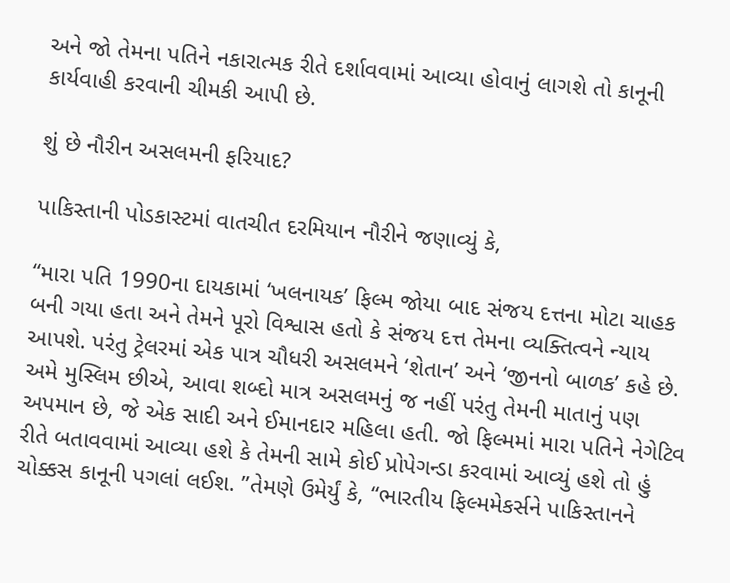અને જો તેમના પતિને નકારાત્મક રીતે દર્શાવવામાં આવ્યા હોવાનું લાગશે તો કાનૂની કાર્યવાહી કરવાની ચીમકી આપી છે.

શું છે નૌરીન અસલમની ફરિયાદ?

પાકિસ્તાની પોડકાસ્ટમાં વાતચીત દરમિયાન નૌરીને જણાવ્યું કે,

“મારા પતિ 1990ના દાયકામાં ‘ખલનાયક’ ફિલ્મ જોયા બાદ સંજય દત્તના મોટા ચાહક બની ગયા હતા અને તેમને પૂરો વિશ્વાસ હતો કે સંજય દત્ત તેમના વ્યક્તિત્વને ન્યાય આપશે. પરંતુ ટ્રેલરમાં એક પાત્ર ચૌધરી અસલમને ‘શેતાન’ અને ‘જીનનો બાળક’ કહે છે. અમે મુસ્લિમ છીએ, આવા શબ્દો માત્ર અસલમનું જ નહીં પરંતુ તેમની માતાનું પણ અપમાન છે, જે એક સાદી અને ઈમાનદાર મહિલા હતી. જો ફિલ્મમાં મારા પતિને નેગેટિવ રીતે બતાવવામાં આવ્યા હશે કે તેમની સામે કોઈ પ્રોપેગન્ડા કરવામાં આવ્યું હશે તો હું ચોક્કસ કાનૂની પગલાં લઈશ. ”તેમણે ઉમેર્યું કે, “ભારતીય ફિલ્મમેકર્સને પાકિસ્તાનને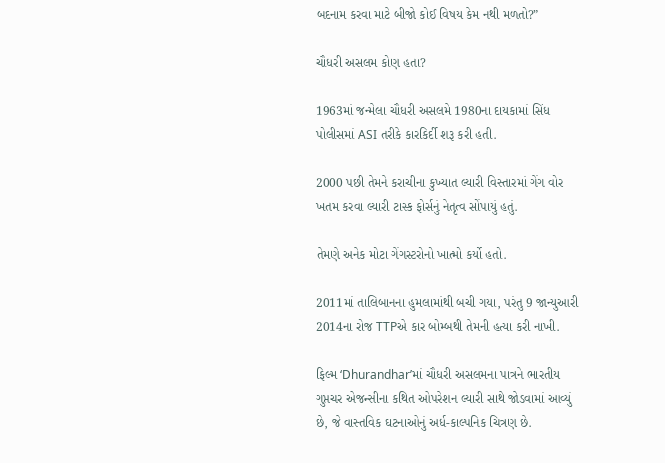બદનામ કરવા માટે બીજો કોઈ વિષય કેમ નથી મળતો?”

ચૌધરી અસલમ કોણ હતા?

1963માં જન્મેલા ચૌધરી અસલમે 1980ના દાયકામાં સિંધ પોલીસમાં ASI તરીકે કારકિર્દી શરૂ કરી હતી.

2000 પછી તેમને કરાચીના કુખ્યાત લ્યારી વિસ્તારમાં ગેંગ વોર ખતમ કરવા લ્યારી ટાસ્ક ફોર્સનું નેતૃત્વ સોંપાયું હતું.

તેમણે અનેક મોટા ગેંગસ્ટરોનો ખાત્મો કર્યો હતો.

2011માં તાલિબાનના હુમલામાંથી બચી ગયા, પરંતુ 9 જાન્યુઆરી 2014ના રોજ TTPએ કાર બોમ્બથી તેમની હત્યા કરી નાખી.

ફિલ્મ ‘Dhurandhar’માં ચૌધરી અસલમના પાત્રને ભારતીય ગુપ્તચર એજન્સીના કથિત ઓપરેશન લ્યારી સાથે જોડવામાં આવ્યું છે, જે વાસ્તવિક ઘટનાઓનું અર્ધ-કાલ્પનિક ચિત્રણ છે.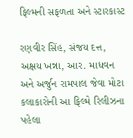ફિલ્મની સફળતા અને સ્ટારકાસ્ટ

રણવીર સિંહ, સંજય દત્ત, અક્ષય ખન્ના, આર. માધવન અને અર્જુન રામપાલ જેવા મોટા કલાકારોની આ ફિલ્મે રિલીઝના પહેલા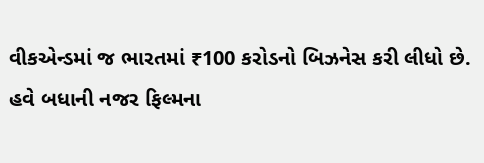વીકએન્ડમાં જ ભારતમાં ₹100 કરોડનો બિઝનેસ કરી લીધો છે. હવે બધાની નજર ફિલ્મના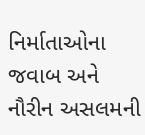નિર્માતાઓના જવાબ અને નૌરીન અસલમની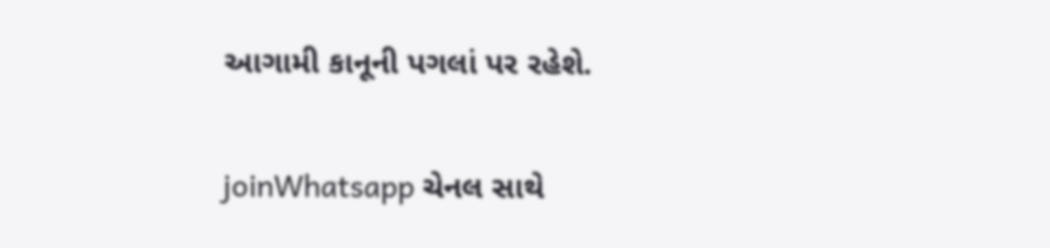આગામી કાનૂની પગલાં પર રહેશે.

joinWhatsapp ચેનલ સાથે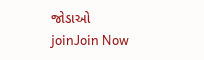જોડાઓ
joinJoin Now